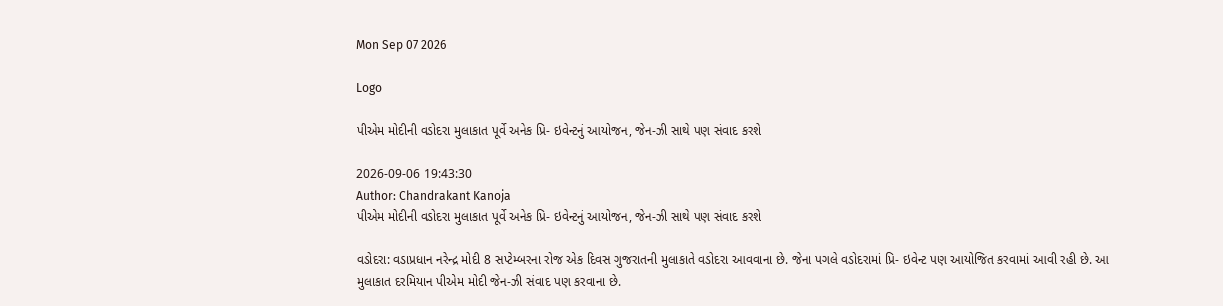Mon Sep 07 2026

Logo

પીએમ મોદીની વડોદરા મુલાકાત પૂર્વે અનેક પ્રિ- ઇવેન્ટનું આયોજન, જેન-ઝી સાથે પણ સંવાદ કરશે

2026-09-06 19:43:30
Author: Chandrakant Kanoja
પીએમ મોદીની વડોદરા મુલાકાત પૂર્વે અનેક પ્રિ- ઇવેન્ટનું આયોજન, જેન-ઝી સાથે પણ સંવાદ કરશે

વડોદરા: વડાપ્રધાન નરેન્દ્ર મોદી 8 સપ્ટેમ્બરના રોજ એક દિવસ ગુજરાતની મુલાકાતે વડોદરા આવવાના છે. જેના પગલે વડોદરામાં પ્રિ- ઇવેન્ટ પણ આયોજિત કરવામાં આવી રહી છે. આ મુલાકાત દરમિયાન પીએમ મોદી જેન-ઝી સંવાદ પણ કરવાના છે.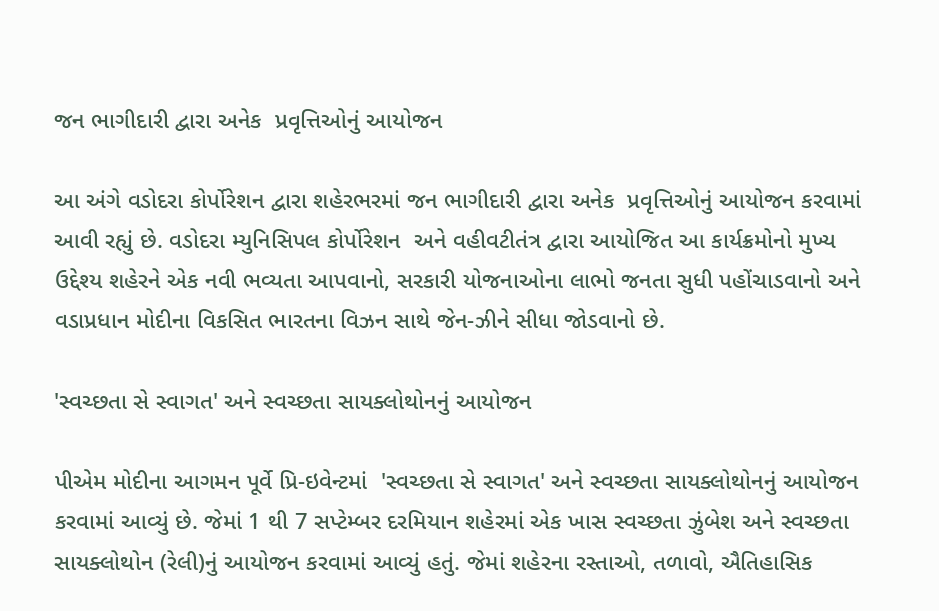જન ભાગીદારી દ્વારા અનેક  પ્રવૃત્તિઓનું આયોજન

આ અંગે વડોદરા કોર્પોરેશન દ્વારા શહેરભરમાં જન ભાગીદારી દ્વારા અનેક  પ્રવૃત્તિઓનું આયોજન કરવામાં આવી રહ્યું છે. વડોદરા મ્યુનિસિપલ કોર્પોરેશન  અને વહીવટીતંત્ર દ્વારા આયોજિત આ કાર્યક્રમોનો મુખ્ય ઉદ્દેશ્ય શહેરને એક નવી ભવ્યતા આપવાનો, સરકારી યોજનાઓના લાભો જનતા સુધી પહોંચાડવાનો અને  વડાપ્રધાન મોદીના વિકસિત ભારતના વિઝન સાથે જેન-ઝીને સીધા જોડવાનો છે.

'સ્વચ્છતા સે સ્વાગત' અને સ્વચ્છતા સાયક્લોથોનનું આયોજન

પીએમ મોદીના આગમન પૂર્વે પ્રિ-ઇવેન્ટમાં  'સ્વચ્છતા સે સ્વાગત' અને સ્વચ્છતા સાયક્લોથોનનું આયોજન કરવામાં આવ્યું છે. જેમાં 1 થી 7 સપ્ટેમ્બર દરમિયાન શહેરમાં એક ખાસ સ્વચ્છતા ઝુંબેશ અને સ્વચ્છતા સાયક્લોથોન (રેલી)નું આયોજન કરવામાં આવ્યું હતું. જેમાં શહેરના રસ્તાઓ, તળાવો, ઐતિહાસિક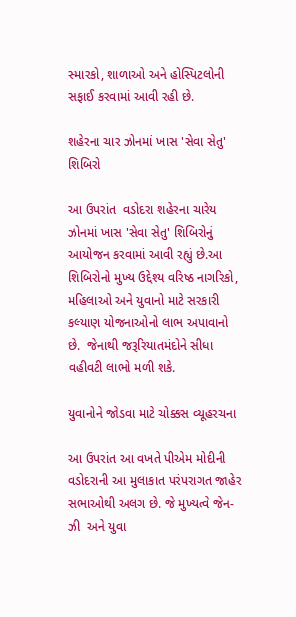સ્મારકો, શાળાઓ અને હોસ્પિટલોની સફાઈ કરવામાં આવી રહી છે.

શહેરના ચાર ઝોનમાં ખાસ 'સેવા સેતુ' શિબિરો

આ ઉપરાંત  વડોદરા શહેરના ચારેય ઝોનમાં ખાસ 'સેવા સેતુ' શિબિરોનું આયોજન કરવામાં આવી રહ્યું છે.આ શિબિરોનો મુખ્ય ઉદ્દેશ્ય વરિષ્ઠ નાગરિકો, મહિલાઓ અને યુવાનો માટે સરકારી કલ્યાણ યોજનાઓનો લાભ અપાવાનો છે.  જેનાથી જરૂરિયાતમંદોને સીધા વહીવટી લાભો મળી શકે.

યુવાનોને જોડવા માટે ચોક્કસ વ્યૂહરચના

આ ઉપરાંત આ વખતે પીએમ મોદીની વડોદરાની આ મુલાકાત પરંપરાગત જાહેર સભાઓથી અલગ છે. જે મુખ્યત્વે જેન-ઝી  અને યુવા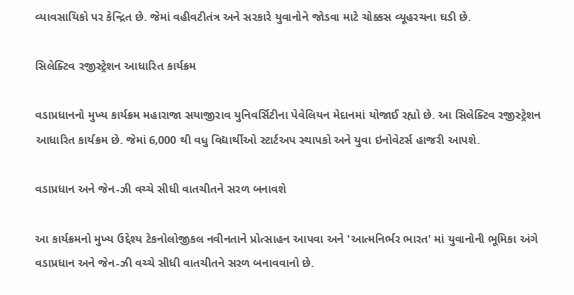વ્યાવસાયિકો પર કેન્દ્રિત છે. જેમાં વહીવટીતંત્ર અને સરકારે યુવાનોને જોડવા માટે ચોક્કસ વ્યૂહરચના ઘડી છે.

સિલેક્ટિવ રજીસ્ટ્રેશન આધારિત કાર્યક્રમ

વડાપ્રધાનનો મુખ્ય કાર્યક્રમ મહારાજા સયાજીરાવ યુનિવર્સિટીના પેવેલિયન મેદાનમાં યોજાઈ રહ્યો છે. આ સિલેક્ટિવ રજીસ્ટ્રેશન આધારિત કાર્યક્રમ છે. જેમાં 6,000 થી વધુ વિદ્યાર્થીઓ સ્ટાર્ટઅપ સ્થાપકો અને યુવા ઇનોવેટર્સ હાજરી આપશે.

વડાપ્રધાન અને જેન-ઝી વચ્ચે સીધી વાતચીતને સરળ બનાવશે

આ કાર્યક્રમનો મુખ્ય ઉદ્દેશ્ય ટેકનોલોજીકલ નવીનતાને પ્રોત્સાહન આપવા અને 'આત્મનિર્ભર ભારત' માં યુવાનોની ભૂમિકા અંગે વડાપ્રધાન અને જેન-ઝી વચ્ચે સીધી વાતચીતને સરળ બનાવવાનો છે.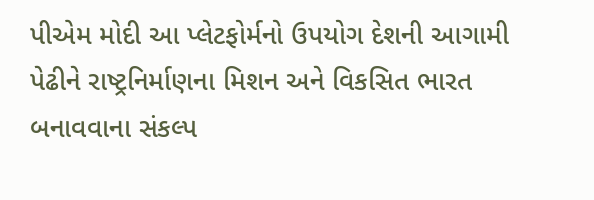પીએમ મોદી આ પ્લેટફોર્મનો ઉપયોગ દેશની આગામી પેઢીને રાષ્ટ્રનિર્માણના મિશન અને વિકસિત ભારત બનાવવાના સંકલ્પ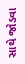સાથે જોડવા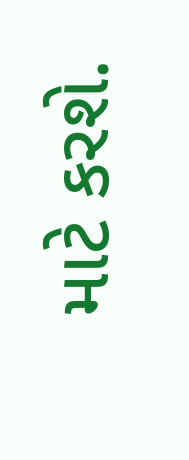માટે કરશે.